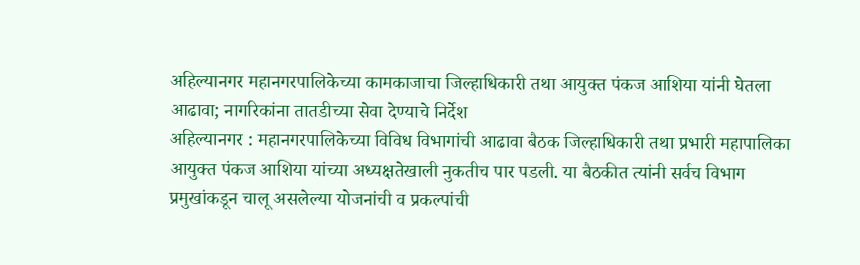अहिल्यानगर महानगरपालिकेच्या कामकाजाचा जिल्हाधिकारी तथा आयुक्त पंकज आशिया यांनी घेतला आढावा; नागरिकांना तातडीच्या सेवा देण्याचे निर्देश
अहिल्यानगर : महानगरपालिकेच्या विविध विभागांची आढावा बैठक जिल्हाधिकारी तथा प्रभारी महापालिका आयुक्त पंकज आशिया यांच्या अध्यक्षतेखाली नुकतीच पार पडली. या बैठकीत त्यांनी सर्वच विभाग प्रमुखांकडून चालू असलेल्या योजनांची व प्रकल्पांची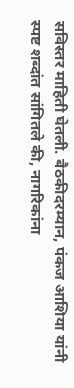सविस्तर माहिती घेतली. बैठकीदरम्यान, पंकज आशिया यांनी स्पष्ट शब्दांत सांगितले की, नागरिकांना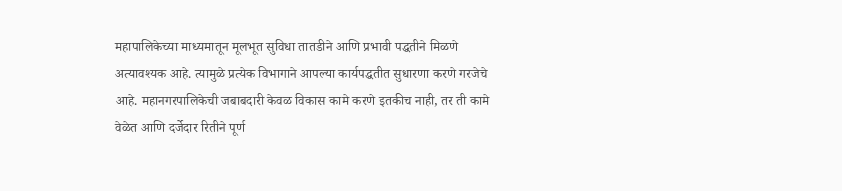महापालिकेच्या माध्यमातून मूलभूत सुविधा तातडीने आणि प्रभावी पद्धतीने मिळणे अत्यावश्यक आहे. त्यामुळे प्रत्येक विभागाने आपल्या कार्यपद्धतीत सुधारणा करणे गरजेचे आहे. महानगरपालिकेची जबाबदारी केवळ विकास कामे करणे इतकीच नाही, तर ती कामे वेळेत आणि दर्जेदार रितीने पूर्ण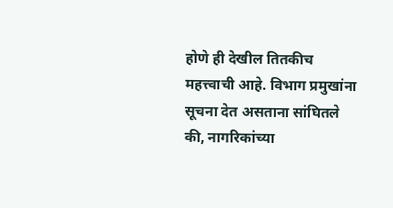होणे ही देखील तितकीच महत्त्वाची आहे. विभाग प्रमुखांना सूचना देत असताना सांघितले की, नागरिकांच्या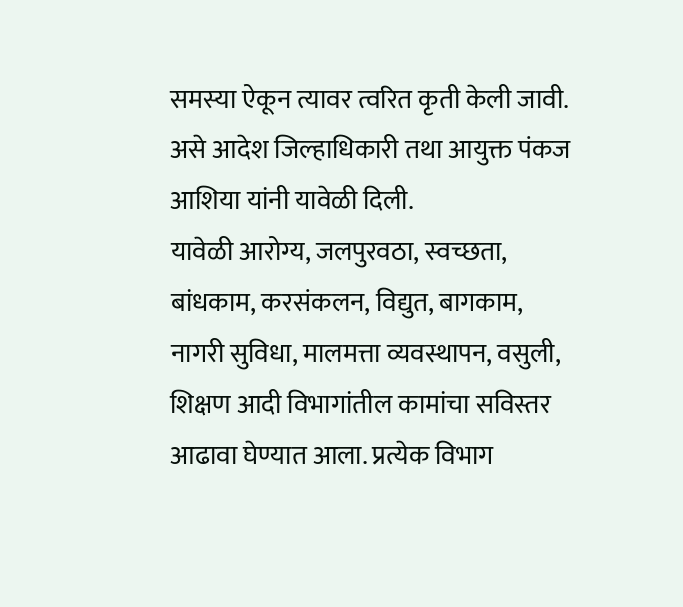समस्या ऐकून त्यावर त्वरित कृती केली जावी. असे आदेश जिल्हाधिकारी तथा आयुक्त पंकज आशिया यांनी यावेळी दिली.
यावेळी आरोग्य, जलपुरवठा, स्वच्छता, बांधकाम, करसंकलन, विद्युत, बागकाम, नागरी सुविधा, मालमत्ता व्यवस्थापन, वसुली, शिक्षण आदी विभागांतील कामांचा सविस्तर आढावा घेण्यात आला. प्रत्येक विभाग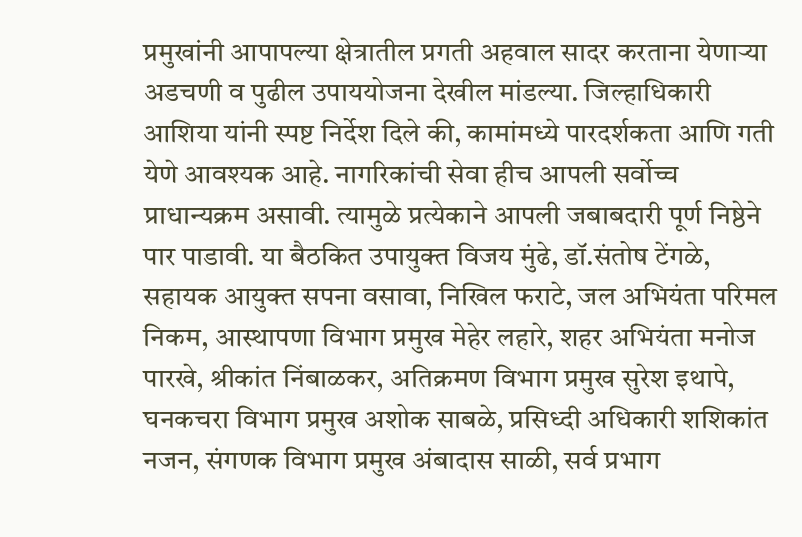प्रमुखांनी आपापल्या क्षेत्रातील प्रगती अहवाल सादर करताना येणाऱ्या अडचणी व पुढील उपाययोजना देखील मांडल्या. जिल्हाधिकारी आशिया यांनी स्पष्ट निर्देश दिले की, कामांमध्ये पारदर्शकता आणि गती येणे आवश्यक आहे. नागरिकांची सेवा हीच आपली सर्वोच्च प्राधान्यक्रम असावी. त्यामुळे प्रत्येकाने आपली जबाबदारी पूर्ण निष्ठेने पार पाडावी. या बैठकित उपायुक्त विजय मुंढे, डॉ.संतोष टेंगळे, सहायक आयुक्त सपना वसावा, निखिल फराटे, जल अभियंता परिमल निकम, आस्थापणा विभाग प्रमुख मेहेर लहारे, शहर अभियंता मनोज पारखे, श्रीकांत निंबाळकर, अतिक्रमण विभाग प्रमुख सुरेश इथापे, घनकचरा विभाग प्रमुख अशोक साबळे, प्रसिध्दी अधिकारी शशिकांत नजन, संगणक विभाग प्रमुख अंबादास साळी, सर्व प्रभाग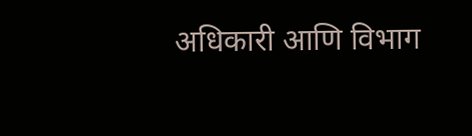अधिकारी आणि विभाग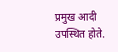प्रमुख आदी उपस्थित होते.